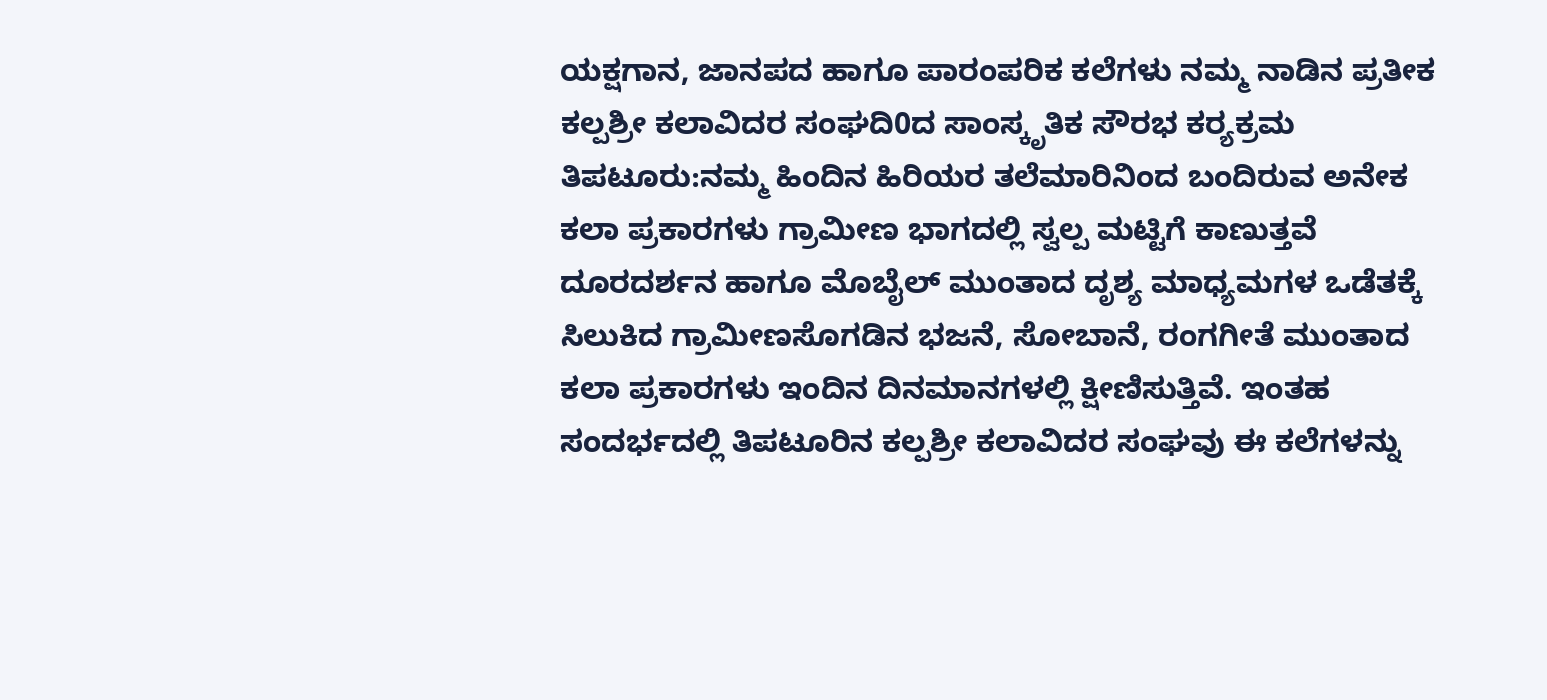ಯಕ್ಷಗಾನ, ಜಾನಪದ ಹಾಗೂ ಪಾರಂಪರಿಕ ಕಲೆಗಳು ನಮ್ಮ ನಾಡಿನ ಪ್ರತೀಕ
ಕಲ್ಪಶ್ರೀ ಕಲಾವಿದರ ಸಂಘದಿ0ದ ಸಾಂಸ್ಕೃತಿಕ ಸೌರಭ ಕರ‍್ಯಕ್ರಮ
ತಿಪಟೂರು:ನಮ್ಮ ಹಿಂದಿನ ಹಿರಿಯರ ತಲೆಮಾರಿನಿಂದ ಬಂದಿರುವ ಅನೇಕ ಕಲಾ ಪ್ರಕಾರಗಳು ಗ್ರಾಮೀಣ ಭಾಗದಲ್ಲಿ ಸ್ವಲ್ಪ ಮಟ್ಟಿಗೆ ಕಾಣುತ್ತವೆ ದೂರದರ್ಶನ ಹಾಗೂ ಮೊಬೈಲ್ ಮುಂತಾದ ದೃಶ್ಯ ಮಾಧ್ಯಮಗಳ ಒಡೆತಕ್ಕೆ ಸಿಲುಕಿದ ಗ್ರಾಮೀಣಸೊಗಡಿನ ಭಜನೆ, ಸೋಬಾನೆ, ರಂಗಗೀತೆ ಮುಂತಾದ ಕಲಾ ಪ್ರಕಾರಗಳು ಇಂದಿನ ದಿನಮಾನಗಳಲ್ಲಿ ಕ್ಷೀಣಿಸುತ್ತಿವೆ. ಇಂತಹ ಸಂದರ್ಭದಲ್ಲಿ ತಿಪಟೂರಿನ ಕಲ್ಪಶ್ರೀ ಕಲಾವಿದರ ಸಂಘವು ಈ ಕಲೆಗಳನ್ನು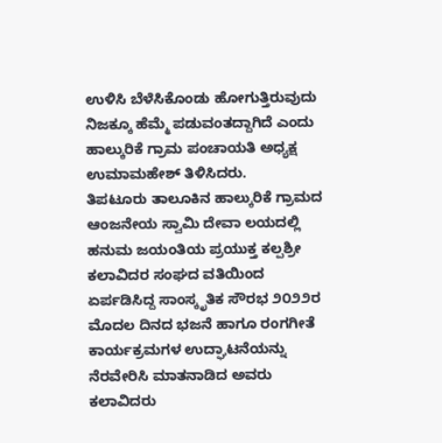ಉಳಿಸಿ ಬೆಳೆಸಿಕೊಂಡು ಹೋಗುತ್ತಿರುವುದು ನಿಜಕ್ಕೂ ಹೆಮ್ಮೆ ಪಡುವಂತದ್ದಾಗಿದೆ ಎಂದು ಹಾಲ್ಕುರಿಕೆ ಗ್ರಾಮ ಪಂಚಾಯತಿ ಅಧ್ಯಕ್ಷ ಉಮಾಮಹೇಶ್ ತಿಳಿಸಿದರು.
ತಿಪಟೂರು ತಾಲೂಕಿನ ಹಾಲ್ಕುರಿಕೆ ಗ್ರಾಮದ ಆಂಜನೇಯ ಸ್ವಾಮಿ ದೇವಾ ಲಯದಲ್ಲಿ ಹನುಮ ಜಯಂತಿಯ ಪ್ರಯುಕ್ತ ಕಲ್ಪಶ್ರೀ ಕಲಾವಿದರ ಸಂಘದ ವತಿಯಿಂದ ಏರ್ಪಡಿಸಿದ್ದ ಸಾಂಸ್ಕೃತಿಕ ಸೌರಭ ೨೦೨೨ರ ಮೊದಲ ದಿನದ ಭಜನೆ ಹಾಗೂ ರಂಗಗೀತೆ ಕಾರ್ಯಕ್ರಮಗಳ ಉದ್ಘಾಟನೆಯನ್ನು ನೆರವೇರಿಸಿ ಮಾತನಾಡಿದ ಅವರು ಕಲಾವಿದರು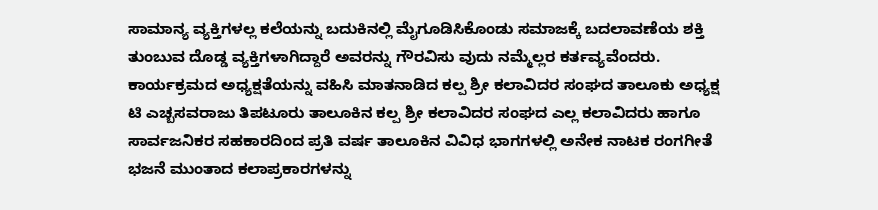ಸಾಮಾನ್ಯ ವ್ಯಕ್ತಿಗಳಲ್ಲ ಕಲೆಯನ್ನು ಬದುಕಿನಲ್ಲಿ ಮೈಗೂಡಿಸಿಕೊಂಡು ಸಮಾಜಕ್ಕೆ ಬದಲಾವಣೆಯ ಶಕ್ತಿ ತುಂಬುವ ದೊಡ್ಡ ವ್ಯಕ್ತಿಗಳಾಗಿದ್ದಾರೆ ಅವರನ್ನು ಗೌರವಿಸು ವುದು ನಮ್ಮೆಲ್ಲರ ಕರ್ತವ್ಯವೆಂದರು.
ಕಾರ್ಯಕ್ರಮದ ಅಧ್ಯಕ್ಷತೆಯನ್ನು ವಹಿಸಿ ಮಾತನಾಡಿದ ಕಲ್ಪ ಶ್ರೀ ಕಲಾವಿದರ ಸಂಘದ ತಾಲೂಕು ಅಧ್ಯಕ್ಷ ಟಿ ಎಚ್ಬಸವರಾಜು ತಿಪಟೂರು ತಾಲೂಕಿನ ಕಲ್ಪ ಶ್ರೀ ಕಲಾವಿದರ ಸಂಘದ ಎಲ್ಲ ಕಲಾವಿದರು ಹಾಗೂ ಸಾರ್ವಜನಿಕರ ಸಹಕಾರದಿಂದ ಪ್ರತಿ ವರ್ಷ ತಾಲೂಕಿನ ವಿವಿಧ ಭಾಗಗಳಲ್ಲಿ ಅನೇಕ ನಾಟಕ ರಂಗಗೀತೆ ಭಜನೆ ಮುಂತಾದ ಕಲಾಪ್ರಕಾರಗಳನ್ನು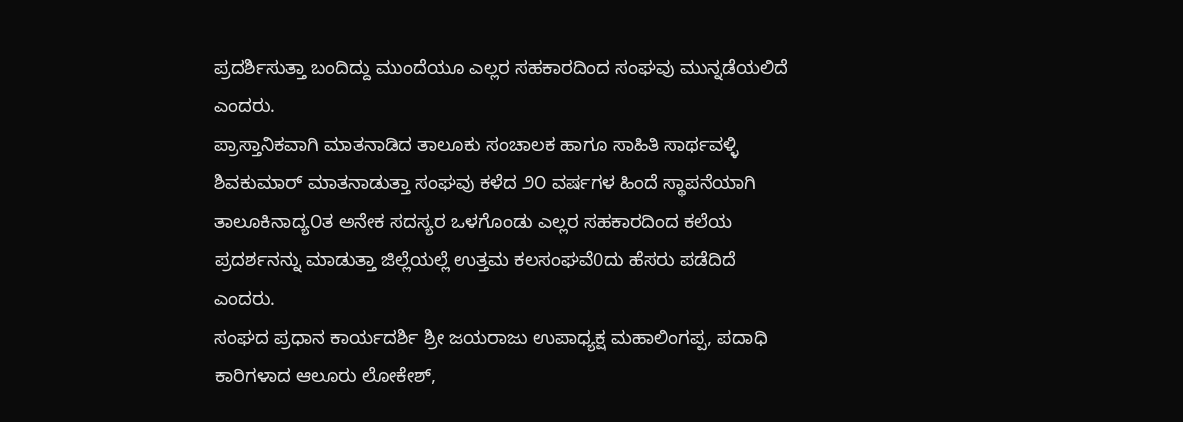ಪ್ರದರ್ಶಿಸುತ್ತಾ ಬಂದಿದ್ದು ಮುಂದೆಯೂ ಎಲ್ಲರ ಸಹಕಾರದಿಂದ ಸಂಘವು ಮುನ್ನಡೆಯಲಿದೆ ಎಂದರು.
ಪ್ರಾಸ್ತಾನಿಕವಾಗಿ ಮಾತನಾಡಿದ ತಾಲೂಕು ಸಂಚಾಲಕ ಹಾಗೂ ಸಾಹಿತಿ ಸಾರ್ಥವಳ್ಳಿ ಶಿವಕುಮಾರ್ ಮಾತನಾಡುತ್ತಾ ಸಂಘವು ಕಳೆದ ೨೦ ವರ್ಷಗಳ ಹಿಂದೆ ಸ್ಥಾಪನೆಯಾಗಿ ತಾಲೂಕಿನಾದ್ಯ೦ತ ಅನೇಕ ಸದಸ್ಯರ ಒಳಗೊಂಡು ಎಲ್ಲರ ಸಹಕಾರದಿಂದ ಕಲೆಯ ಪ್ರದರ್ಶನನ್ನು ಮಾಡುತ್ತಾ ಜಿಲ್ಲೆಯಲ್ಲೆ ಉತ್ತಮ ಕಲಸಂಘವೆ0ದು ಹೆಸರು ಪಡೆದಿದೆ ಎಂದರು.
ಸಂಘದ ಪ್ರಧಾನ ಕಾರ್ಯದರ್ಶಿ ಶ್ರೀ ಜಯರಾಜು ಉಪಾಧ್ಯಕ್ಷ ಮಹಾಲಿಂಗಪ್ಪ, ಪದಾಧಿ ಕಾರಿಗಳಾದ ಆಲೂರು ಲೋಕೇಶ್,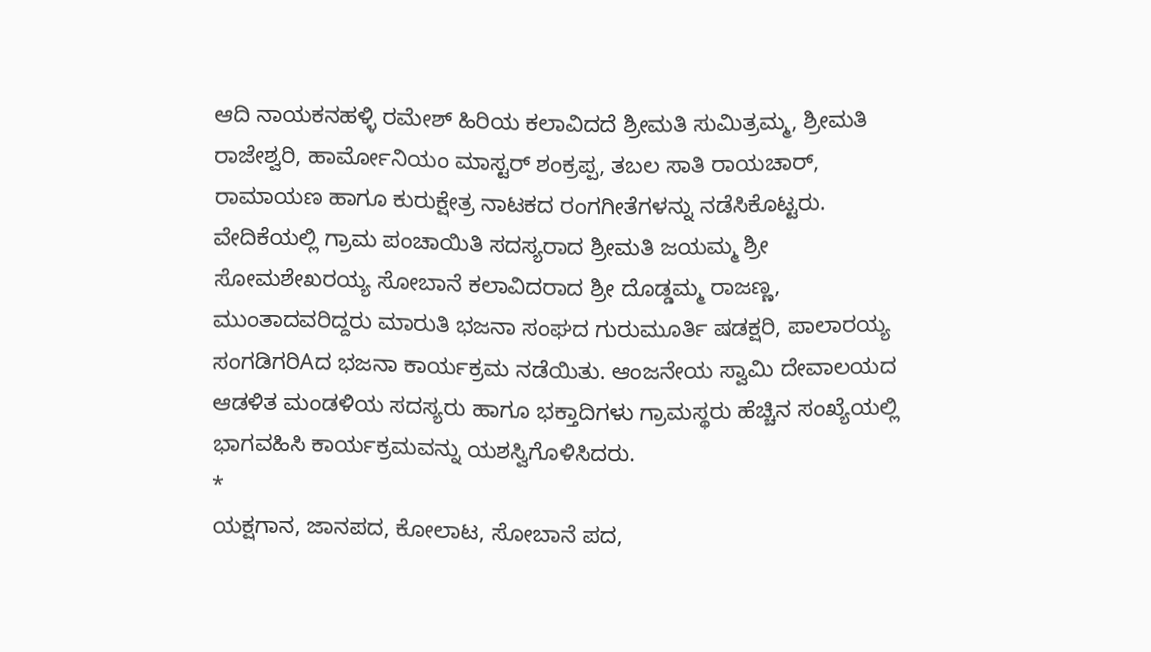ಆದಿ ನಾಯಕನಹಳ್ಳಿ ರಮೇಶ್ ಹಿರಿಯ ಕಲಾವಿದದೆ ಶ್ರೀಮತಿ ಸುಮಿತ್ರಮ್ಮ, ಶ್ರೀಮತಿ ರಾಜೇಶ್ವರಿ, ಹಾರ್ಮೋನಿಯಂ ಮಾಸ್ಟರ್ ಶಂಕ್ರಪ್ಪ, ತಬಲ ಸಾತಿ ರಾಯಚಾರ್, ರಾಮಾಯಣ ಹಾಗೂ ಕುರುಕ್ಷೇತ್ರ ನಾಟಕದ ರಂಗಗೀತೆಗಳನ್ನು ನಡೆಸಿಕೊಟ್ಟರು.
ವೇದಿಕೆಯಲ್ಲಿ ಗ್ರಾಮ ಪಂಚಾಯಿತಿ ಸದಸ್ಯರಾದ ಶ್ರೀಮತಿ ಜಯಮ್ಮ ಶ್ರೀ ಸೋಮಶೇಖರಯ್ಯ ಸೋಬಾನೆ ಕಲಾವಿದರಾದ ಶ್ರೀ ದೊಡ್ಡಮ್ಮ ರಾಜಣ್ಣ, ಮುಂತಾದವರಿದ್ದರು ಮಾರುತಿ ಭಜನಾ ಸಂಘದ ಗುರುಮೂರ್ತಿ ಷಡಕ್ಷರಿ, ಪಾಲಾರಯ್ಯ ಸಂಗಡಿಗರಿAದ ಭಜನಾ ಕಾರ್ಯಕ್ರಮ ನಡೆಯಿತು. ಆಂಜನೇಯ ಸ್ವಾಮಿ ದೇವಾಲಯದ ಆಡಳಿತ ಮಂಡಳಿಯ ಸದಸ್ಯರು ಹಾಗೂ ಭಕ್ತಾದಿಗಳು ಗ್ರಾಮಸ್ಥರು ಹೆಚ್ಚಿನ ಸಂಖ್ಯೆಯಲ್ಲಿ ಭಾಗವಹಿಸಿ ಕಾರ್ಯಕ್ರಮವನ್ನು ಯಶಸ್ವಿಗೊಳಿಸಿದರು.
*
ಯಕ್ಷಗಾನ, ಜಾನಪದ, ಕೋಲಾಟ, ಸೋಬಾನೆ ಪದ,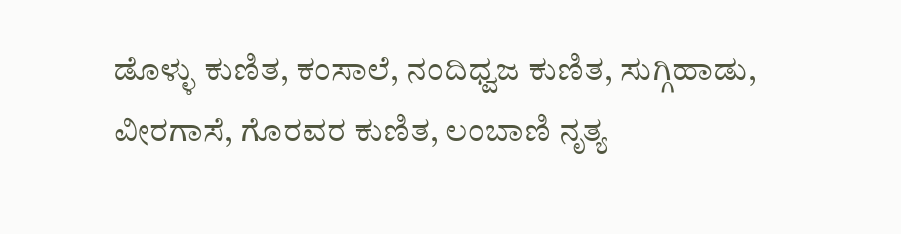ಡೊಳ್ಳು ಕುಣಿತ, ಕಂಸಾಲೆ, ನಂದಿಧ್ವಜ ಕುಣಿತ, ಸುಗ್ಗಿಹಾಡು, ವೀರಗಾಸೆ, ಗೊರವರ ಕುಣಿತ, ಲಂಬಾಣಿ ನೃತ್ಯ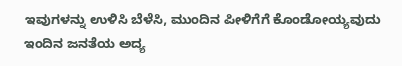ಇವುಗಳನ್ನು ಉಳಿಸಿ ಬೆಳೆಸಿ, ಮುಂದಿನ ಪೀಳಿಗೆಗೆ ಕೊಂಡೋಯ್ಯವುದು ಇಂದಿನ ಜನತೆಯ ಅದ್ಯ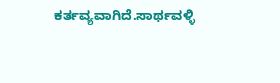ಕರ್ತವ್ಯವಾಗಿದೆ.ಸಾರ್ಥವಳ್ಳಿ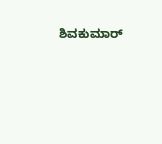ಶಿವಕುಮಾರ್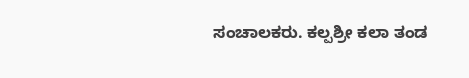ಸಂಚಾಲಕರು. ಕಲ್ಪಶ್ರೀ ಕಲಾ ತಂಡ